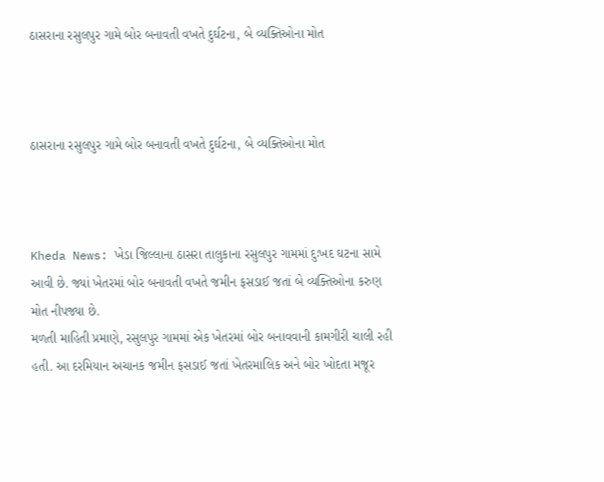ઠાસરાના રસુલપુર ગામે બોર બનાવતી વખતે દુર્ઘટના, બે વ્યક્તિઓના મોત



ઠાસરાના રસુલપુર ગામે બોર બનાવતી વખતે દુર્ઘટના, બે વ્યક્તિઓના મોત



Kheda News: ખેડા જિલ્લાના ઠાસરા તાલુકાના રસુલપુર ગામમાં દુઃખદ ઘટના સામે આવી છે. જ્યાં ખેતરમાં બોર બનાવતી વખતે જમીન ફસડાઈ જતાં બે વ્યક્તિઓના કરુણ મોત નીપજ્યા છે.
મળતી માહિતી પ્રમાણે, રસુલપુર ગામમાં એક ખેતરમાં બોર બનાવવાની કામગીરી ચાલી રહી હતી. આ દરમિયાન અચાનક જમીન ફસડાઈ જતાં ખેતરમાલિક અને બોર ખોદતા મજૂર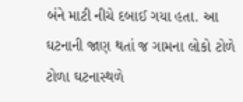બંને માટી નીચે દબાઈ ગયા હતા. આ ઘટનાની જાણ થતાં જ ગામના લોકો ટોળે ટોળા ઘટનાસ્થળે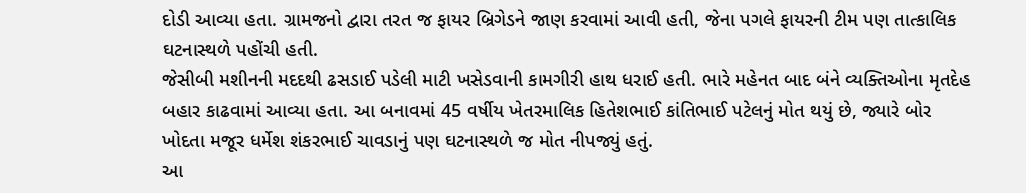દોડી આવ્યા હતા. ગ્રામજનો દ્વારા તરત જ ફાયર બ્રિગેડને જાણ કરવામાં આવી હતી, જેના પગલે ફાયરની ટીમ પણ તાત્કાલિક ઘટનાસ્થળે પહોંચી હતી.
જેસીબી મશીનની મદદથી ઢસડાઈ પડેલી માટી ખસેડવાની કામગીરી હાથ ધરાઈ હતી. ભારે મહેનત બાદ બંને વ્યક્તિઓના મૃતદેહ બહાર કાઢવામાં આવ્યા હતા. આ બનાવમાં 45 વર્ષીય ખેતરમાલિક હિતેશભાઈ કાંતિભાઈ પટેલનું મોત થયું છે, જ્યારે બોર ખોદતા મજૂર ધર્મેશ શંકરભાઈ ચાવડાનું પણ ઘટનાસ્થળે જ મોત નીપજ્યું હતું.
આ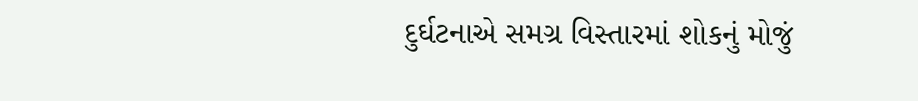દુર્ઘટનાએ સમગ્ર વિસ્તારમાં શોકનું મોજું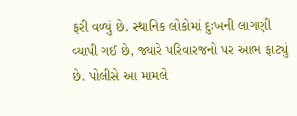ફરી વળ્યું છે. સ્થાનિક લોકોમાં દુઃખની લાગણી વ્યાપી ગઈ છે, જ્યારે પરિવારજનો પર આભ ફાટ્યું છે. પોલીસે આ મામલે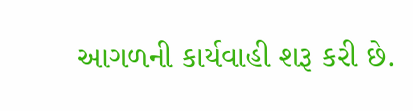આગળની કાર્યવાહી શરૂ કરી છે.